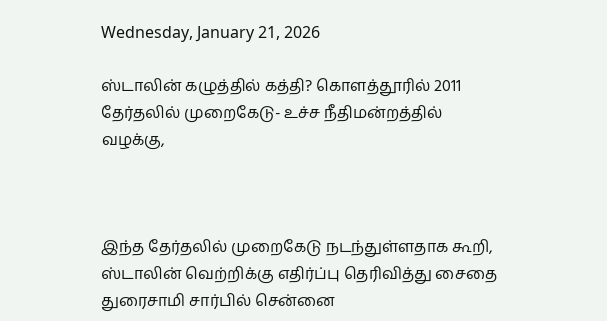Wednesday, January 21, 2026

ஸ்டாலின் கழுத்தில் கத்தி? கொளத்தூரில் 2011 தேர்தலில் முறைகேடு- உச்ச நீதிமன்றத்தில் வழக்கு,



இந்த தேர்தலில் முறைகேடு நடந்துள்ளதாக கூறி, ஸ்டாலின் வெற்றிக்கு எதிர்ப்பு தெரிவித்து சைதை துரைசாமி சார்பில் சென்னை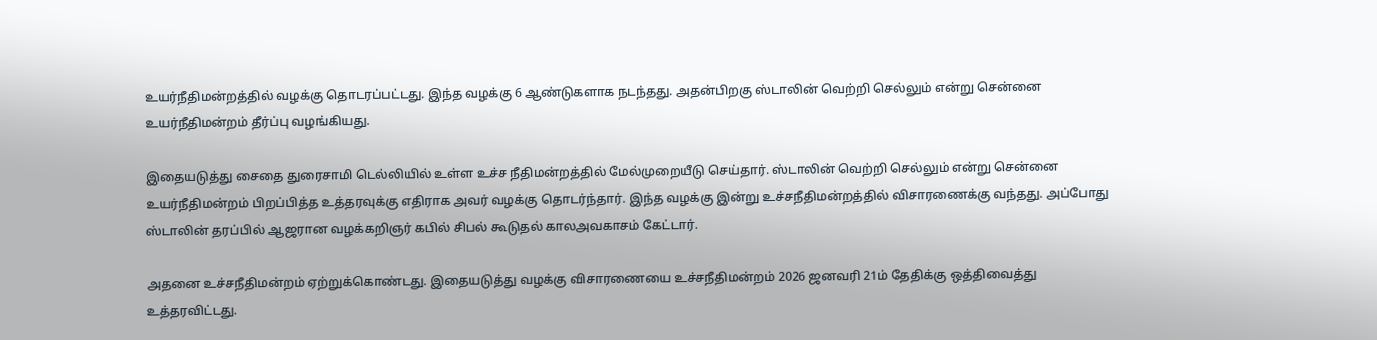உயர்நீதிமன்றத்தில் வழக்கு தொடரப்பட்டது. இந்த வழக்கு 6 ஆண்டுகளாக நடந்தது. அதன்பிறகு ஸ்டாலின் வெற்றி செல்லும் என்று சென்னை உயர்நீதிமன்றம் தீர்ப்பு வழங்கியது.

இதையடுத்து சைதை துரைசாமி டெல்லியில் உள்ள உச்ச நீதிமன்றத்தில் மேல்முறையீடு செய்தார். ஸ்டாலின் வெற்றி செல்லும் என்று சென்னை உயர்நீதிமன்றம் பிறப்பித்த உத்தரவுக்கு எதிராக அவர் வழக்கு தொடர்ந்தார். இந்த வழக்கு இன்று உச்சநீதிமன்றத்தில் விசாரணைக்கு வந்தது. அப்போது ஸ்டாலின் தரப்பில் ஆஜரான வழக்கறிஞர் கபில் சிபல் கூடுதல் காலஅவகாசம் கேட்டார்.

அதனை உச்சநீதிமன்றம் ஏற்றுக்கொண்டது. இதையடுத்து வழக்கு விசாரணையை உச்சநீதிமன்றம் 2026 ஜனவரி 21ம் தேதிக்கு ஒத்திவைத்து உத்தரவிட்டது.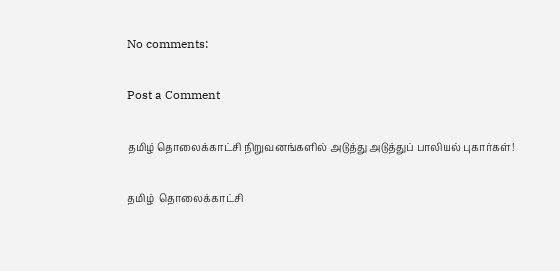No comments:

Post a Comment

தமிழ் தொலைக்காட்சி நிறுவனங்களில் அடுத்து அடுத்துப் பாலியல் புகார்கள்!

தமிழ்  தொலைக்காட்சி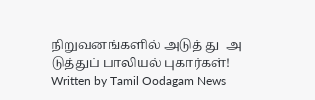நிறுவனங்களில் அடுத் து  அ டுத்துப் பாலியல் புகார்கள்!  Written by Tamil Oodagam News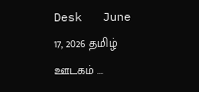Desk   June 17, 2026 தமிழ் ஊடகம் ...